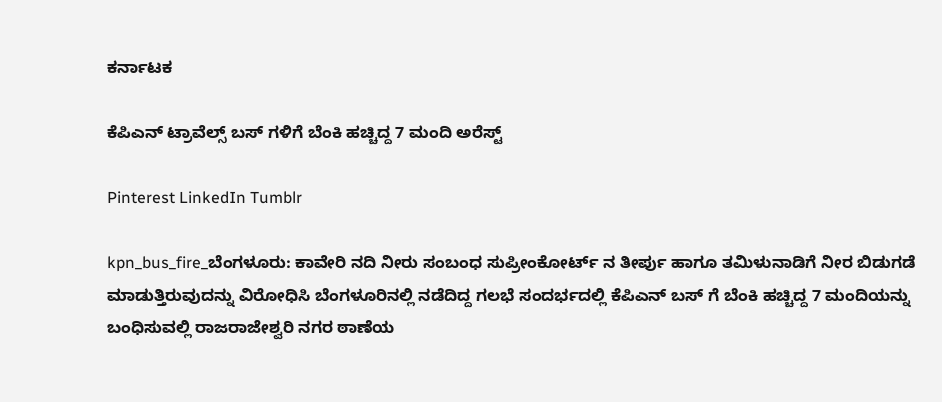ಕರ್ನಾಟಕ

ಕೆಪಿಎನ್ ಟ್ರಾವೆಲ್ಸ್ ಬಸ್ ಗಳಿಗೆ ಬೆಂಕಿ ಹಚ್ಚಿದ್ದ 7 ಮಂದಿ ಅರೆಸ್ಟ್

Pinterest LinkedIn Tumblr

kpn_bus_fire_ಬೆಂಗಳೂರು: ಕಾವೇರಿ ನದಿ ನೀರು ಸಂಬಂಧ ಸುಪ್ರೀಂಕೋರ್ಟ್ ನ ತೀರ್ಪು ಹಾಗೂ ತಮಿಳುನಾಡಿಗೆ ನೀರ ಬಿಡುಗಡೆ ಮಾಡುತ್ತಿರುವುದನ್ನು ವಿರೋಧಿಸಿ ಬೆಂಗಳೂರಿನಲ್ಲಿ ನಡೆದಿದ್ದ ಗಲಭೆ ಸಂದರ್ಭದಲ್ಲಿ ಕೆಪಿಎನ್ ಬಸ್ ಗೆ ಬೆಂಕಿ ಹಚ್ಚಿದ್ದ 7 ಮಂದಿಯನ್ನು ಬಂಧಿಸುವಲ್ಲಿ ರಾಜರಾಜೇಶ್ವರಿ ನಗರ ಠಾಣೆಯ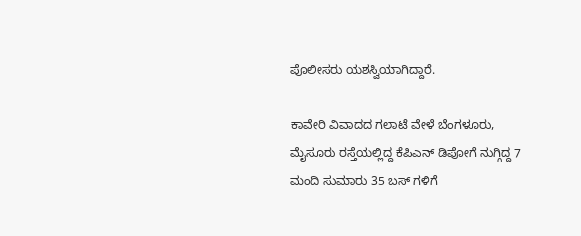ಪೊಲೀಸರು ಯಶಸ್ವಿಯಾಗಿದ್ದಾರೆ.

ಕಾವೇರಿ ವಿವಾದದ ಗಲಾಟೆ ವೇಳೆ ಬೆಂಗಳೂರು, ಮೈಸೂರು ರಸ್ತೆಯಲ್ಲಿದ್ದ ಕೆಪಿಎನ್ ಡಿಪೋಗೆ ನುಗ್ಗಿದ್ದ 7 ಮಂದಿ ಸುಮಾರು 35 ಬಸ್ ಗಳಿಗೆ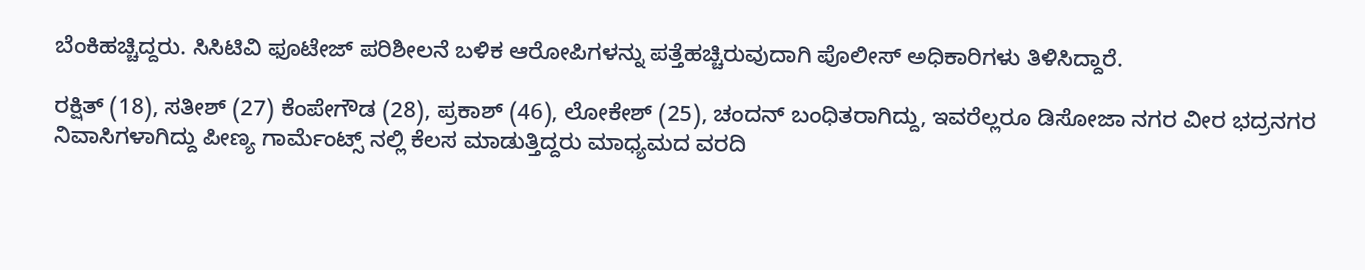ಬೆಂಕಿಹಚ್ಚಿದ್ದರು. ಸಿಸಿಟಿವಿ ಫೂಟೇಜ್ ಪರಿಶೀಲನೆ ಬಳಿಕ ಆರೋಪಿಗಳನ್ನು ಪತ್ತೆಹಚ್ಚಿರುವುದಾಗಿ ಪೊಲೀಸ್ ಅಧಿಕಾರಿಗಳು ತಿಳಿಸಿದ್ದಾರೆ.

ರಕ್ಷಿತ್ (18), ಸತೀಶ್ (27) ಕೆಂಪೇಗೌಡ (28), ಪ್ರಕಾಶ್ (46), ಲೋಕೇಶ್ (25), ಚಂದನ್ ಬಂಧಿತರಾಗಿದ್ದು, ಇವರೆಲ್ಲರೂ ಡಿಸೋಜಾ ನಗರ ವೀರ ಭದ್ರನಗರ ನಿವಾಸಿಗಳಾಗಿದ್ದು ಪೀಣ್ಯ ಗಾರ್ಮೆಂಟ್ಸ್ ನಲ್ಲಿ ಕೆಲಸ ಮಾಡುತ್ತಿದ್ದರು ಮಾಧ್ಯಮದ ವರದಿ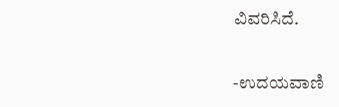ವಿವರಿಸಿದೆ.

-ಉದಯವಾಣಿ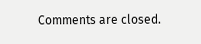Comments are closed.